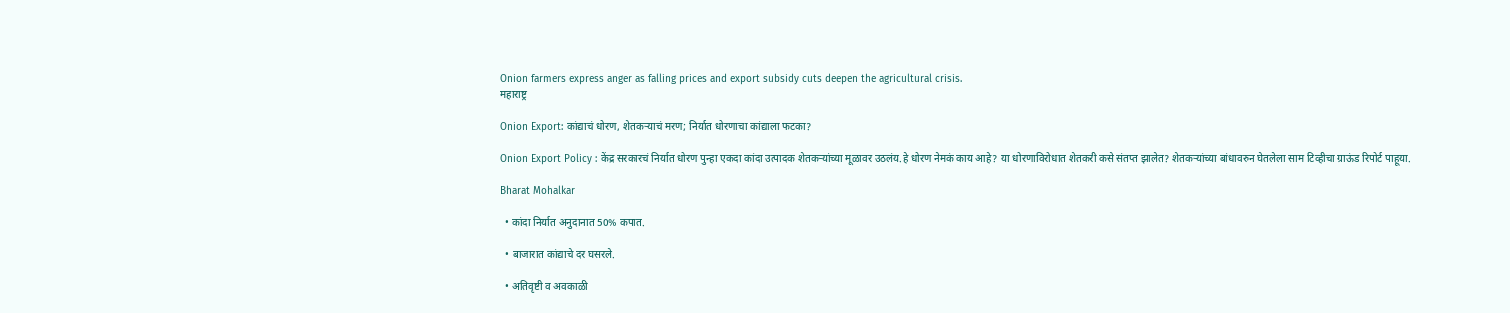Onion farmers express anger as falling prices and export subsidy cuts deepen the agricultural crisis.
महाराष्ट्र

Onion Export: कांद्याचं धोरण, शेतकऱ्याचं मरण; निर्यात धोरणाचा कांद्याला फटका?

Onion Export Policy : केंद्र सरकारचं निर्यात धोरण पुन्हा एकदा कांदा उत्पादक शेतकऱ्यांच्या मूळावर उठलंय.हे धोरण नेमकं काय आहे? या धोरणाविरोधात शेतकरी कसे संतप्त झालेत? शेतकऱ्यांच्या बांधावरुन घेतलेला साम टिव्हीचा ग्राऊंड रिपोर्ट पाहूया.

Bharat Mohalkar

  • कांदा निर्यात अनुदानात 50% कपात.

  • बाजारात कांद्याचे दर घसरले.

  • अतिवृष्टी व अवकाळी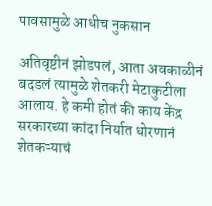पावसामुळे आधीच नुकसान

अतिवृष्टीनं झोडपलं, आता अवकाळीनं बदडलं त्यामुळे शेतकरी मेटाकुटीला आलाय. हे कमी होतं की काय केंद्र सरकारच्या कांदा निर्यात धोरणानं शेतकऱ्याचं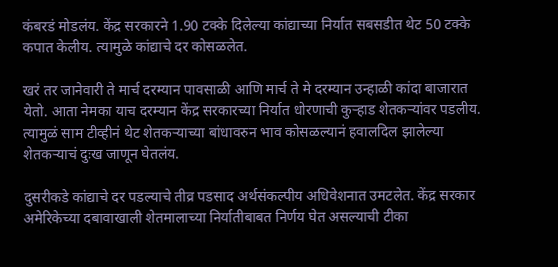कंबरडं मोडलंय. केंद्र सरकारने 1.90 टक्के दिलेल्या कांद्याच्या निर्यात सबसडीत थेट 50 टक्के कपात केलीय. त्यामुळे कांद्याचे दर कोसळलेत.

खरं तर जानेवारी ते मार्च दरम्यान पावसाळी आणि मार्च ते मे दरम्यान उन्हाळी कांदा बाजारात येतो. आता नेमका याच दरम्यान केंद्र सरकारच्या निर्यात धोरणाची कुऱ्हाड शेतकऱ्यांवर पडलीय. त्यामुळं साम टीव्हीनं थेट शेतकऱ्याच्या बांधावरुन भाव कोसळल्यानं हवालदिल झालेल्या शेतकऱ्याचं दुःख जाणून घेतलंय.

दुसरीकडे कांद्याचे दर पडल्याचे तीव्र पडसाद अर्थसंकल्पीय अधिवेशनात उमटलेत. केंद्र सरकार अमेरिकेच्या दबावाखाली शेतमालाच्या निर्यातीबाबत निर्णय घेत असल्याची टीका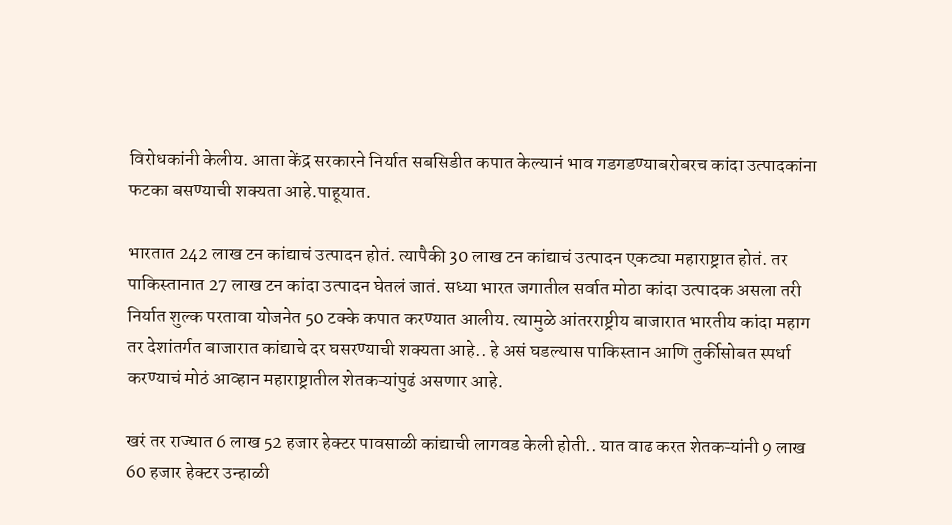विरोधकांनी केलीय. आता केंद्र सरकारने निर्यात सबसिडीत कपात केल्यानं भाव गडगडण्याबरोबरच कांदा उत्पादकांना फटका बसण्याची शक्यता आहे.पाहूयात.

भारतात 242 लाख टन कांद्याचं उत्पादन होतं. त्यापैकी 30 लाख टन कांद्याचं उत्पादन एकट्या महाराष्ट्रात होतं. तर पाकिस्तानात 27 लाख टन कांदा उत्पादन घेतलं जातं. सध्या भारत जगातील सर्वात मोठा कांदा उत्पादक असला तरी निर्यात शुल्क परतावा योजनेत 50 टक्के कपात करण्यात आलीय. त्यामुळे आंतरराष्ट्रीय बाजारात भारतीय कांदा महाग तर देशांतर्गत बाजारात कांद्याचे दर घसरण्याची शक्यता आहे.. हे असं घडल्यास पाकिस्तान आणि तुर्कीसोबत स्पर्धा करण्याचं मोठं आव्हान महाराष्ट्रातील शेतकऱ्यांपुढं असणार आहे.

खरं तर राज्यात 6 लाख 52 हजार हेक्टर पावसाळी कांद्याची लागवड केली होती.. यात वाढ करत शेतकऱ्यांनी 9 लाख 60 हजार हेक्टर उन्हाळी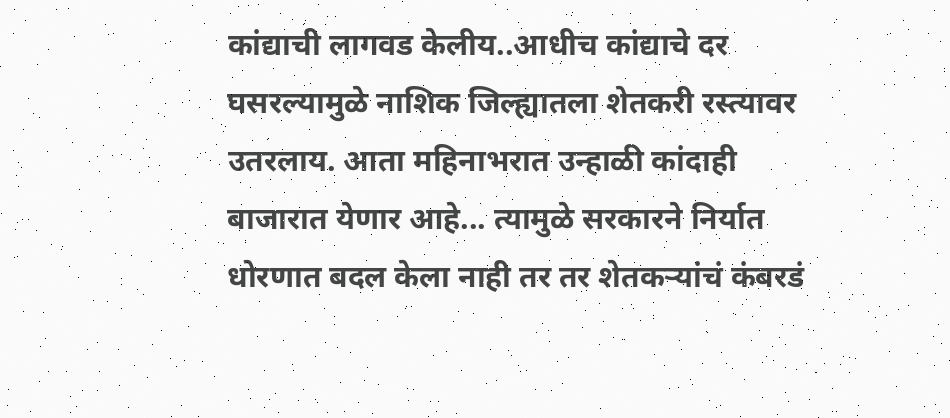कांद्याची लागवड केलीय..आधीच कांद्याचे दर घसरल्यामुळे नाशिक जिल्ह्यातला शेतकरी रस्त्यावर उतरलाय. आता महिनाभरात उन्हाळी कांदाही बाजारात येणार आहे... त्यामुळे सरकारने निर्यात धोरणात बदल केला नाही तर तर शेतकऱ्यांचं कंबरडं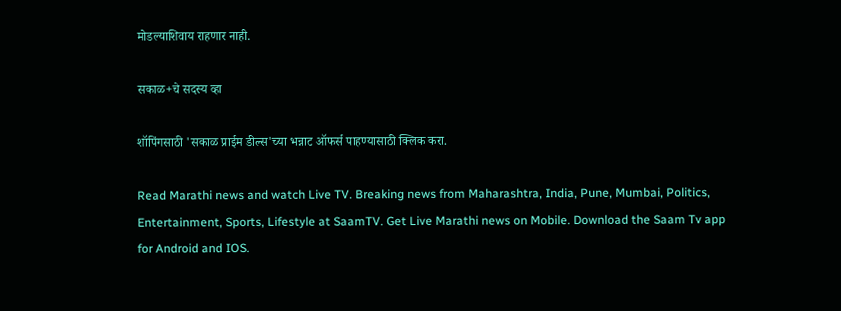मोडल्याशिवाय राहणार नाही.

सकाळ+चे सदस्य व्हा

शॉपिंगसाठी 'सकाळ प्राईम डील्स'च्या भन्नाट ऑफर्स पाहण्यासाठी क्लिक करा.

Read Marathi news and watch Live TV. Breaking news from Maharashtra, India, Pune, Mumbai, Politics, Entertainment, Sports, Lifestyle at SaamTV. Get Live Marathi news on Mobile. Download the Saam Tv app for Android and IOS.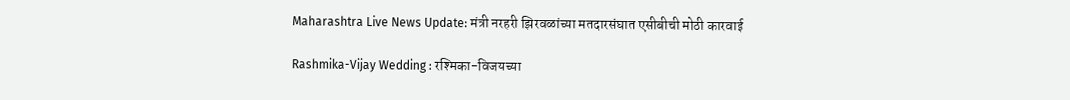Maharashtra Live News Update: मंत्री नरहरी झिरवळांच्या मतदारसंघात एसीबीची मोठी कारवाई

Rashmika-Vijay Wedding : रश्मिका-विजयच्या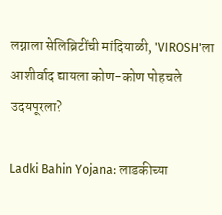लग्नाला सेलिब्रिटींची मांदियाळी, 'VIROSH'ला आशीर्वाद द्यायला कोण-कोण पोहचले उदयपूरला?

Ladki Bahin Yojana: लाडकीच्या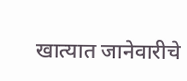खात्यात जानेवारीचे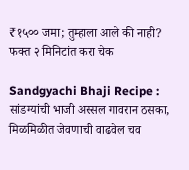₹१५०० जमा; तुम्हाला आले की नाही? फक्त २ मिनिटांत करा चेक

Sandgyachi Bhaji Recipe : सांडग्यांची भाजी अस्सल गावरान ठसका, मिळमिळीत जेवणाची वाढवेल चव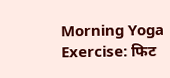Morning Yoga Exercise: फिट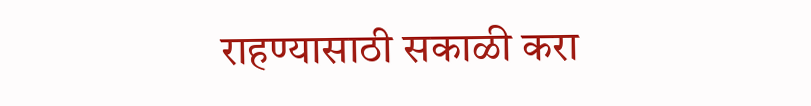राहण्यासाठी सकाळी करा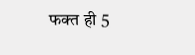फक्त ही 5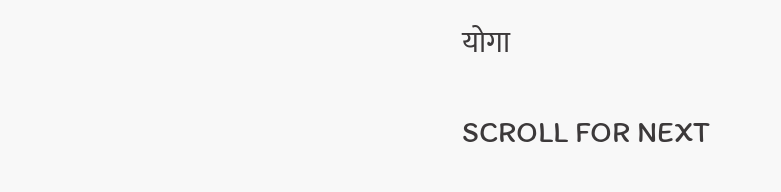योगा

SCROLL FOR NEXT